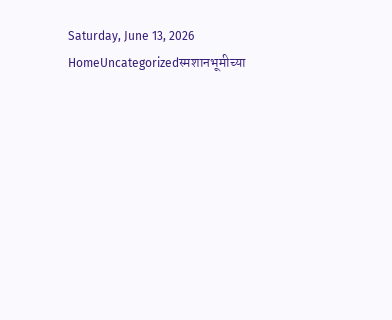Saturday, June 13, 2026
HomeUncategorizedस्मशानभूमीच्या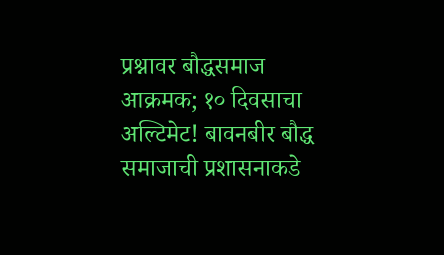प्रश्नावर बौद्धसमाज आक्रमक; १० दिवसाचा अल्टिमेट! बावनबीर बौद्ध समाजाची प्रशासनाकडे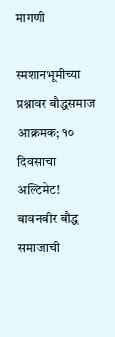मागणी

स्मशानभूमीच्या प्रश्नावर बौद्धसमाज आक्रमक; १० दिवसाचा अल्टिमेट! बावनबीर बौद्ध समाजाची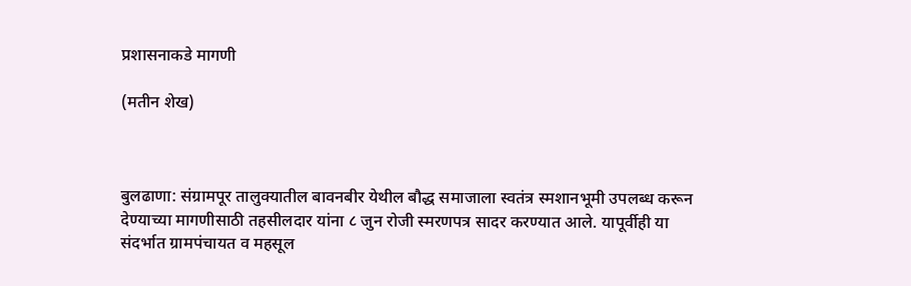प्रशासनाकडे मागणी

(मतीन शेख)



बुलढाणा: संग्रामपूर तालुक्यातील बावनबीर येथील बौद्ध समाजाला स्वतंत्र स्मशानभूमी उपलब्ध करून देण्याच्या मागणीसाठी तहसीलदार यांना ८ जुन रोजी स्मरणपत्र सादर करण्यात आले. यापूर्वीही या संदर्भात ग्रामपंचायत व महसूल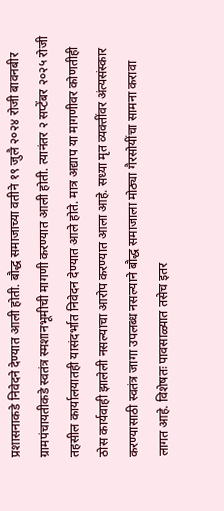प्रशासनाकडे निवेदने देण्यात आली होती. बौद्ध समाजाच्या वतीने १९ जुलै २०२४ रोजी बावनबीर ग्रामपंचायतीकडे स्वतंत्र स्मशानभूमीची मागणी करण्यात आली होती. त्यानंतर २ सप्टेंबर २०२५ रोजी तहसील कार्यालयातही यासंदर्भात निवेदन देण्यात आले होते. मात्र अद्याप या मागणीवर कोणतीही ठोस कार्यवाही झालेली नसल्याचा आरोप करण्यात आला आहे. सध्या मृत व्यक्तींवर अंत्यसंस्कार करण्यासाठी स्वतंत्र जागा उपलब्ध नसल्याने बौद्ध समाजाला मोठ्या गैरसोयींचा सामना करावा लागत आहे. विशेषतः पावसाळ्यात तसेच इतर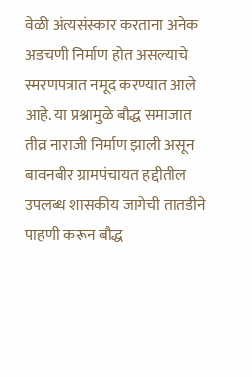वेळी अंत्यसंस्कार करताना अनेक अडचणी निर्माण होत असल्याचे स्मरणपत्रात नमूद करण्यात आले आहे. या प्रश्नामुळे बौद्ध समाजात तीव्र नाराजी निर्माण झाली असून बावनबीर ग्रामपंचायत हद्दीतील उपलब्ध शासकीय जागेची तातडीने पाहणी करून बौद्ध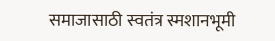समाजासाठी स्वतंत्र स्मशानभूमी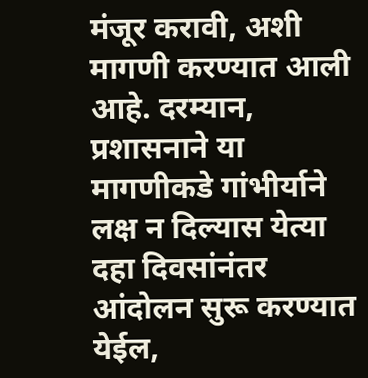मंजूर करावी, अशी मागणी करण्यात आली आहे. दरम्यान, प्रशासनाने या मागणीकडे गांभीर्याने लक्ष न दिल्यास येत्या दहा दिवसांनंतर आंदोलन सुरू करण्यात येईल,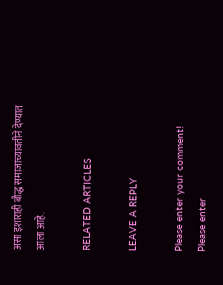असा इशाराही बौद्ध समाजाच्यावतीने देण्यात आला आहे.

RELATED ARTICLES

LEAVE A REPLY

Please enter your comment!
Please enter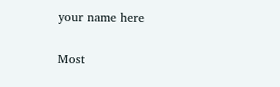your name here

Most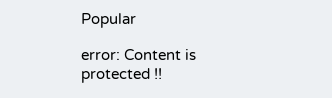Popular

error: Content is protected !!